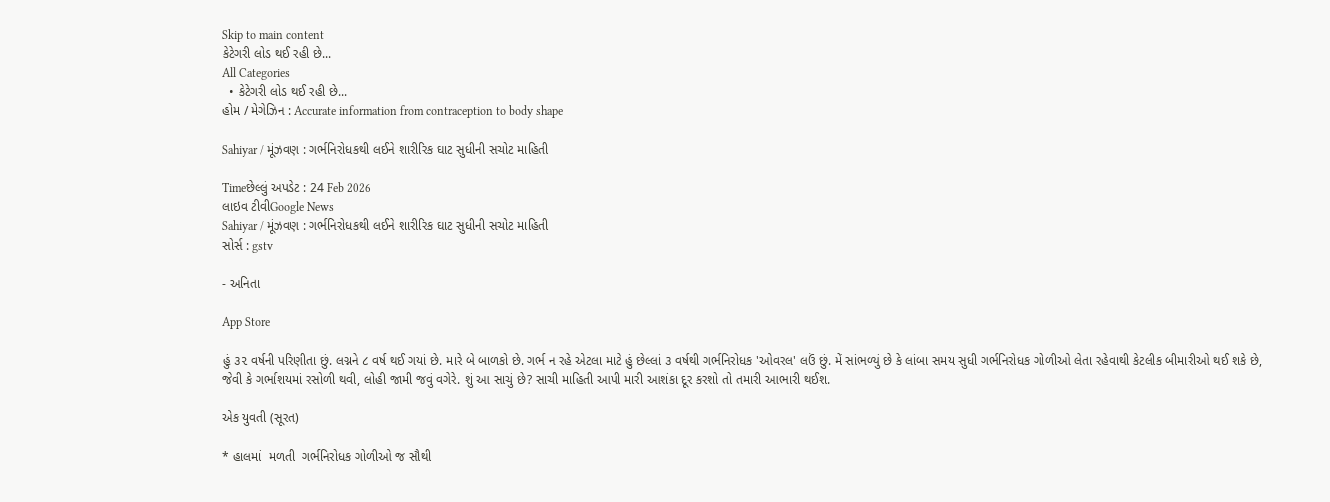Skip to main content
કેટેગરી લોડ થઈ રહી છે...
All Categories
  • કેટેગરી લોડ થઈ રહી છે...
હોમ / મેગેઝિન : Accurate information from contraception to body shape

Sahiyar / મૂંઝવણ : ગર્ભનિરોધકથી લઈને શારીરિક ઘાટ સુધીની સચોટ માહિતી

Timeછેલ્લું અપડેટ : 24 Feb 2026
લાઇવ ટીવીGoogle News
Sahiyar / મૂંઝવણ : ગર્ભનિરોધકથી લઈને શારીરિક ઘાટ સુધીની સચોટ માહિતી
સોર્સ : gstv

- અનિતા

App Store

હું ૩૨ વર્ષની પરિણીતા છું. લગ્નને ૮ વર્ષ થઈ ગયાં છે. મારે બે બાળકો છે. ગર્ભ ન રહે એટલા માટે હું છેલ્લાં ૩ વર્ષથી ગર્ભનિરોધક 'ઓવરલ' લઉં છું. મેં સાંભળ્યું છે કે લાંબા સમય સુધી ગર્ભનિરોધક ગોળીઓ લેતા રહેવાથી કેટલીક બીમારીઓ થઈ શકે છે, જેવી કે ગર્ભાશયમાં રસોળી થવી, લોહી જામી જવું વગેરે. શું આ સાચું છે? સાચી માહિતી આપી મારી આશંકા દૂર કરશો તો તમારી આભારી થઈશ.

એક યુવતી (સૂરત)

* હાલમાં  મળતી  ગર્ભનિરોધક ગોળીઓ જ સૌથી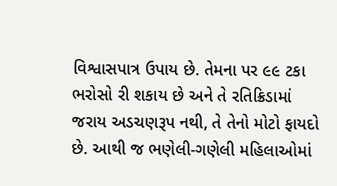વિશ્વાસપાત્ર ઉપાય છે. તેમના પર ૯૯ ટકા ભરોસો રી શકાય છે અને તે રતિક્રિડામાં જરાય અડચણરૂપ નથી, તે તેનો મોટો ફાયદો છે. આથી જ ભણેલી-ગણેલી મહિલાઓમાં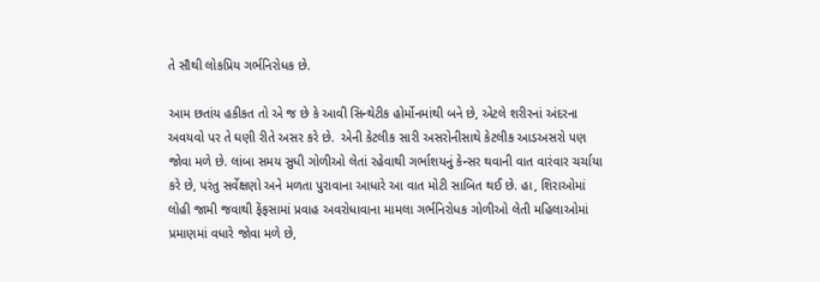તે સૌથી લોકપ્રિય ગર્ભનિરોધક છે.

આમ છતાંય હકીકત તો એ જ છે કે આવી સિન્થેટીક હોર્મોનમાંથી બને છે, એટલે શરીરનાં અંદરના અવયવો પર તે ઘણી રીતે અસર કરે છે.  એની કેટલીક સારી અસરોનીસાથે કેટલીક આડઅસરો પણ જોવા મળે છે. લાંબા સમય સુધી ગોળીઓ લેતાં રહેવાથી ગર્ભાશયનું કેન્સર થવાની વાત વારંવાર ચર્ચાયા કરે છે, પરંતુ સર્વેક્ષણો અને મળતા પુરાવાના આધારે આ વાત મોટી સાબિત થઈ છે. હા, શિરાઓમાં લોહી જામી જવાથી ફેંફસામાં પ્રવાહ અવરોધાવાના મામલા ગર્ભનિરોધક ગોળીઓ લેતી મહિલાઓમાં પ્રમાણમાં વધારે જોવા મળે છે,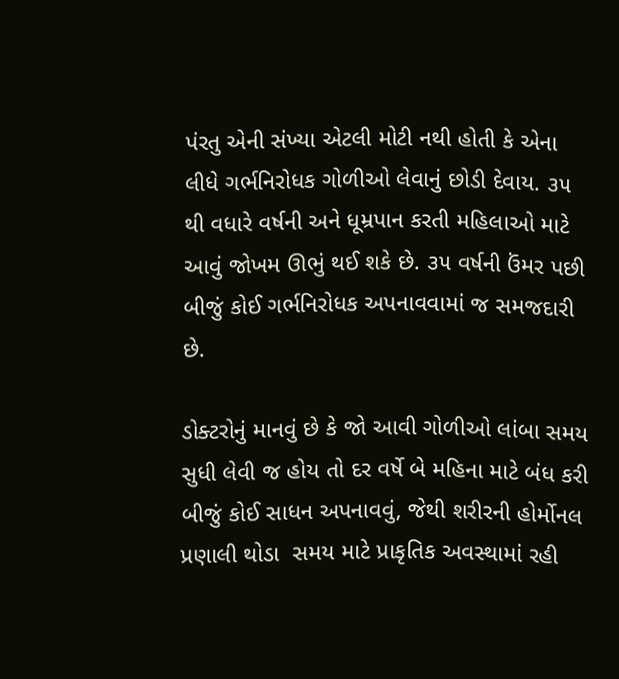પંરતુ એની સંખ્યા એટલી મોટી નથી હોતી કે એના લીધે ગર્ભનિરોધક ગોળીઓ લેવાનું છોડી દેવાય. ૩૫ થી વધારે વર્ષની અને ધૂમ્રપાન કરતી મહિલાઓ માટે આવું જોખમ ઊભું થઈ શકે છે. ૩૫ વર્ષની ઉંમર પછી બીજું કોઈ ગર્ભનિરોધક અપનાવવામાં જ સમજદારી છે.

ડોક્ટરોનું માનવું છે કે જો આવી ગોળીઓ લાંબા સમય સુધી લેવી જ હોય તો દર વર્ષે બે મહિના માટે બંધ કરી બીજું કોઈ સાધન અપનાવવું, જેથી શરીરની હોર્મોનલ પ્રણાલી થોડા  સમય માટે પ્રાકૃતિક અવસ્થામાં રહી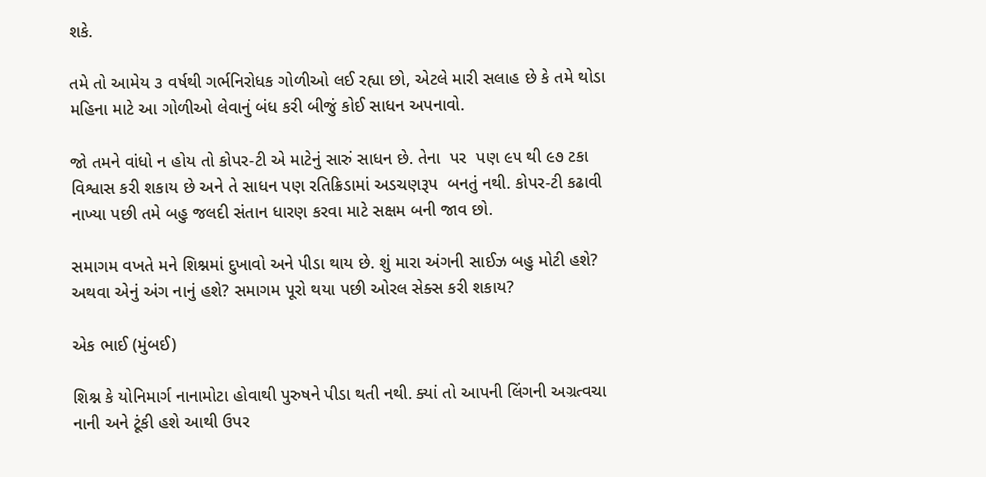શકે.

તમે તો આમેય ૩ વર્ષથી ગર્ભનિરોધક ગોળીઓ લઈ રહ્યા છો, એટલે મારી સલાહ છે કે તમે થોડા મહિના માટે આ ગોળીઓ લેવાનું બંધ કરી બીજું કોઈ સાધન અપનાવો.

જો તમને વાંધો ન હોય તો કોપર-ટી એ માટેનું સારું સાધન છે. તેના  પર  પણ ૯૫ થી ૯૭ ટકા વિશ્વાસ કરી શકાય છે અને તે સાધન પણ રતિક્રિડામાં અડચણરૂપ  બનતું નથી. કોપર-ટી કઢાવી નાખ્યા પછી તમે બહુ જલદી સંતાન ધારણ કરવા માટે સક્ષમ બની જાવ છો.

સમાગમ વખતે મને શિશ્નમાં દુખાવો અને પીડા થાય છે. શું મારા અંગની સાઈઝ બહુ મોટી હશે? અથવા એનું અંગ નાનું હશે? સમાગમ પૂરો થયા પછી ઓરલ સેક્સ કરી શકાય?

એક ભાઈ (મુંબઈ)

શિશ્ન કે યોનિમાર્ગ નાનામોટા હોવાથી પુરુષને પીડા થતી નથી. ક્યાં તો આપની લિંગની અગ્રત્વચા નાની અને ટૂંકી હશે આથી ઉપર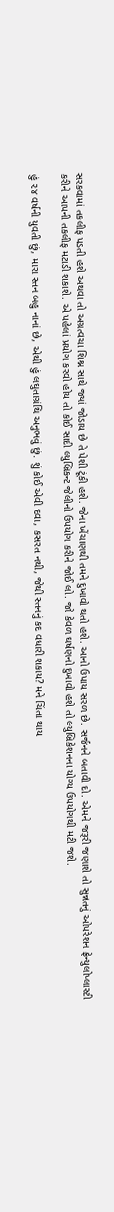સરકવામાં તકલીફ પડતી હશે અથવા તો અગ્રત્વચા શિશ્ન સાથે જ્યાં જોડાય છે તે પેશી ટૂંકી હશે. જેના ખેંચાણથી તમને દુખાવો થતો હશે. આનો ઉપાય સરળ છે. સર્જનને બતાવી દો. એમને જરૂરી જણાશે તો સુન્નતનું ઓપરેશન ફ્રેન્યુલોપ્લાસ્ટી કરીને આપની તકલીફ મટાડી શકાશે. એ પહેલાં પ્રયોગ કરવો હોય તો કોઈ સાદી લ્યુબ્રિકન્ટ જેલીનો ઉપયોગ કરીને જોઈ લો. જો કેવળ ઘર્ષણનો દુખાવો હશે તો લ્યુબ્રિકેશનના યોગ્ય ઉપયોગથી મટી જશે.

હું ૨૪ વર્ષની યુવતી છું, મારા સ્તન બહુ નાનાં છે, એથી હું લઘુતાગ્રંથિ અનુભવું છું. શું કોઈ એવી દવા, કસરત નથી, જેથી સ્તનનું કદ વધારી શકાય? મને ચિંતા થાય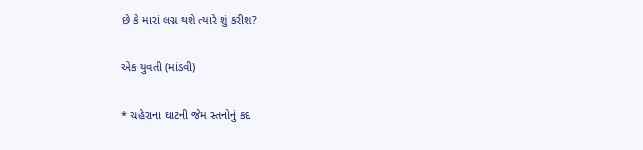છે કે મારાં લગ્ન થશે ત્યારે શું કરીશ?

એક યુવતી (માંડવી)

* ચહેરાના ઘાટની જેમ સ્તનોનું કદ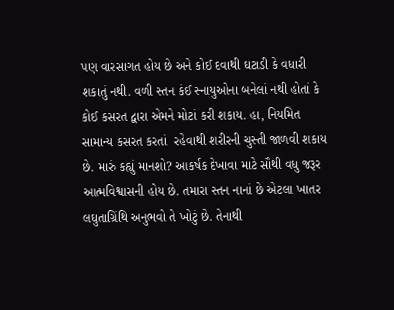પણ વારસાગત હોય છે અને કોઈ દવાથી ઘટાડી કે વધારી શકાતું નથી. વળી સ્તન કંઈ સ્નાયુઓના બનેલાં નથી હોતાં કે કોઈ કસરત દ્વારા એમને મોટાં કરી શકાય. હા, નિયમિત સામાન્ય કસરત કરતાં  રહેવાથી શરીરની ચુસ્તી જાળવી શકાય છે. મારું કહ્યું માનશો? આકર્ષક દેખાવા માટે સૌથી વધુ જરૂર આત્મવિશ્વાસની હોય છે. તમારા સ્તન નાનાં છે એટલા ખાતર લઘુતાગ્રિંથિ અનુભવો તે ખોટું છે. તેનાથી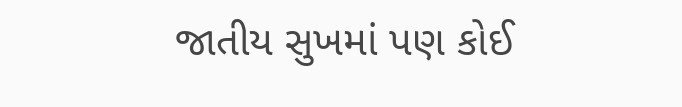જાતીય સુખમાં પણ કોઈ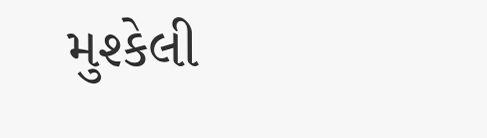મુશ્કેલી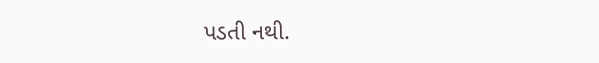પડતી નથી.